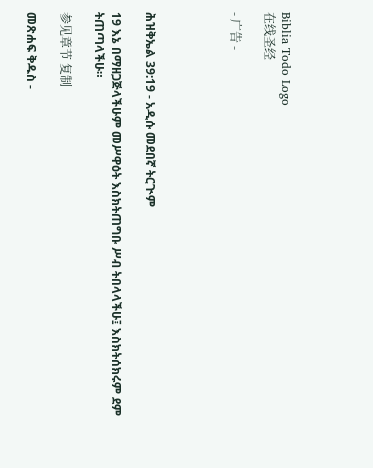Biblia Todo Logo
在线圣经

- 广告 -




ሕዝቅኤል 39:19 - አዲሱ መደበኛ ትርጒም

19 እኔ በማዘጋጅላችሁም መሥዋዕት እስክትጠግቡ ሥብ ትበላላችሁ፤ እስክትሰክሩም ደም ትጠጣላችሁ።

参见章节 复制

መጽሐፍ ቅዱስ -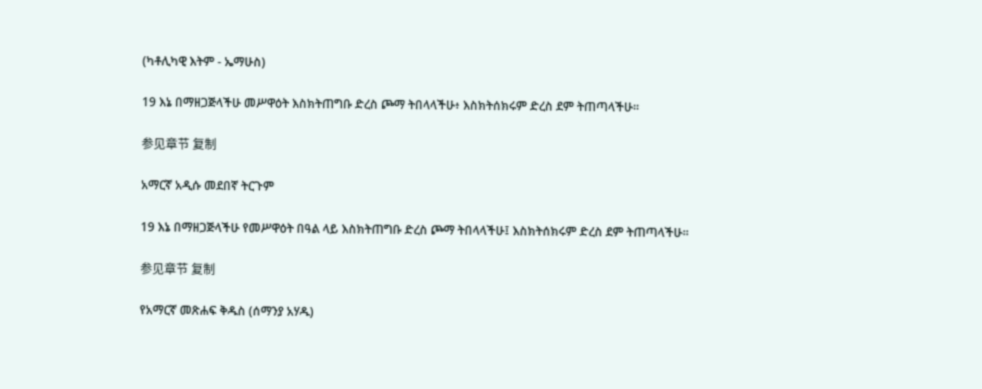(ካቶሊካዊ እትም - ኤማሁስ)

19 እኔ በማዘጋጅላችሁ መሥዋዕት እስክትጠግቡ ድረስ ጮማ ትበላላችሁ፥ እስክትሰክሩም ድረስ ደም ትጠጣላችሁ።

参见章节 复制

አማርኛ አዲሱ መደበኛ ትርጉም

19 እኔ በማዘጋጅላችሁ የመሥዋዕት በዓል ላይ እስክትጠግቡ ድረስ ጮማ ትበላላችሁ፤ እስክትሰክሩም ድረስ ደም ትጠጣላችሁ።

参见章节 复制

የአማርኛ መጽሐፍ ቅዱስ (ሰማንያ አሃዱ)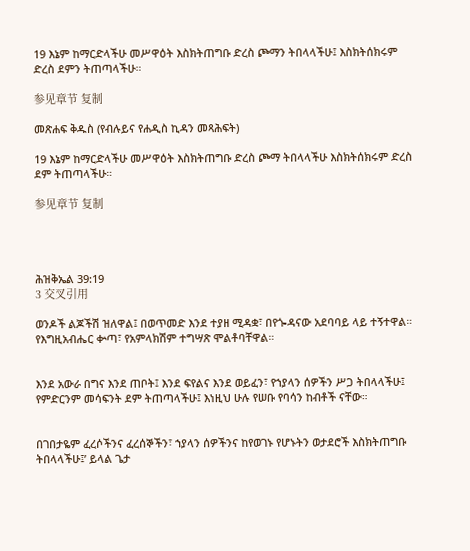19 እኔም ከማርድላችሁ መሥዋዕት እስክትጠግቡ ድረስ ጮማን ትበላላችሁ፤ እስክትሰክሩም ድረስ ደምን ትጠጣላችሁ።

参见章节 复制

መጽሐፍ ቅዱስ (የብሉይና የሐዲስ ኪዳን መጻሕፍት)

19 እኔም ከማርድላችሁ መሥዋዕት እስክትጠግቡ ድረስ ጮማ ትበላላችሁ እስክትሰክሩም ድረስ ደም ትጠጣላችሁ።

参见章节 复制




ሕዝቅኤል 39:19
3 交叉引用

ወንዶች ልጆችሽ ዝለዋል፤ በወጥመድ እንደ ተያዘ ሚዳቋ፣ በየጐዳናው አደባባይ ላይ ተኝተዋል። የእግዚአብሔር ቍጣ፣ የአምላክሽም ተግሣጽ ሞልቶባቸዋል።


እንደ አውራ በግና እንደ ጠቦት፤ እንደ ፍየልና እንደ ወይፈን፣ የኀያላን ሰዎችን ሥጋ ትበላላችሁ፤ የምድርንም መሳፍንት ደም ትጠጣላችሁ፤ እነዚህ ሁሉ የሠቡ የባሳን ከብቶች ናቸው።


በገበታዬም ፈረሶችንና ፈረሰኞችን፣ ኀያላን ሰዎችንና ከየወገኑ የሆኑትን ወታደሮች እስክትጠግቡ ትበላላችሁ፤’ ይላል ጌታ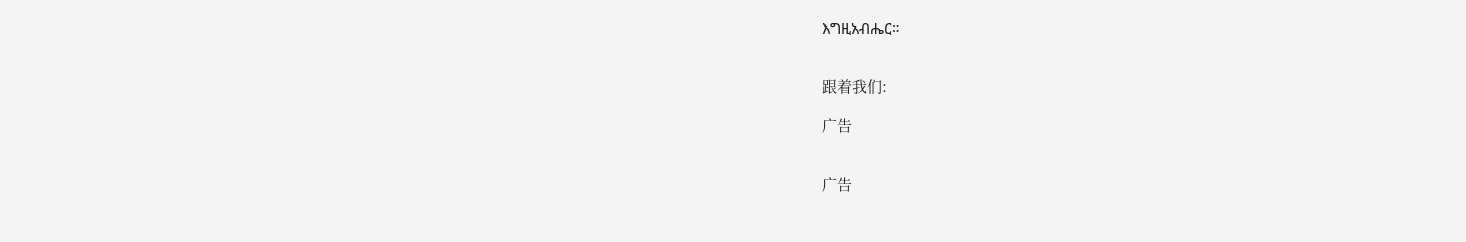እግዚአብሔር።


跟着我们:

广告


广告